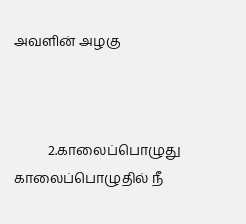அவளின் அழகு



          2.காலைப்பொழுது
காலைப்பொழுதில் நீ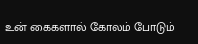உன் கைகளால் கோலம் போடும்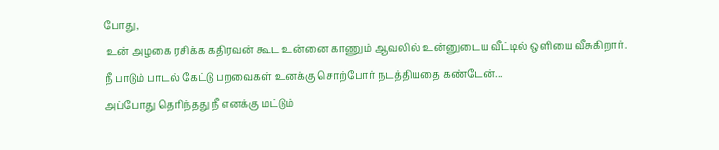போது,
 உன் அழகை ரசிக்க கதிரவன் கூட உன்னை காணும் ஆவலில் உன்னுடைய வீட்டில் ஒளியை வீசுகிறார்.
நீ பாடும் பாடல் கேட்டு பறவைகள் உனக்கு சொற்போர் நடத்தியதை கண்டேன்...
அப்போது தெரிந்தது நீ எனக்கு மட்டும்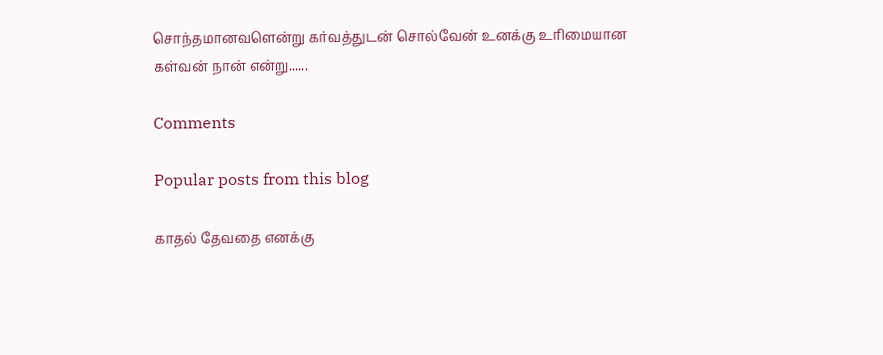சொந்தமானவளென்று கர்வத்துடன் சொல்வேன் உனக்கு உரிமையான கள்வன் நான் என்று......

Comments

Popular posts from this blog

காதல் தேவதை எனக்கு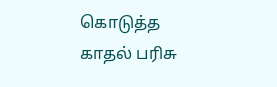கொடுத்த காதல் பரிசு